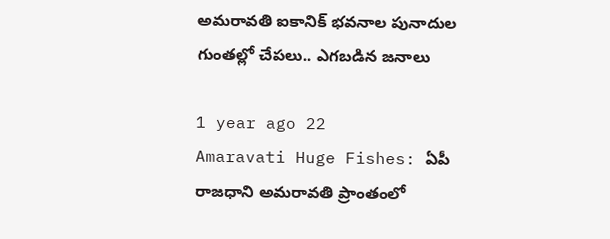అమరావతి ఐకానిక్ భవనాల పునాదుల గుంతల్లో చేపలు.. ఎగబడిన జనాలు

1 year ago 22
Amaravati Huge Fishes: ఏపీ రాజధాని అమరావతి ప్రాంతంలో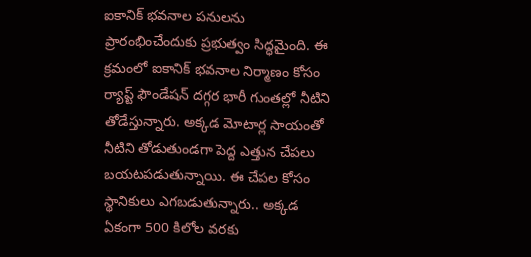ఐకానిక్‌ భవనాల పనులను ప్రారంభించేందుకు ప్రభుత్వం సిద్ధమైంది. ఈ క్రమంలో ఐకానిక్‌ భవనాల నిర్మాణం కోసం ర్యాప్ట్‌ ఫౌండేషన్‌ దగ్గర భారీ గుంతల్లో నీటిని తోడేస్తున్నారు. అక్కడ మోటార్ల సాయంతో నీటిని తోడుతుండగా పెద్ద ఎత్తున చేపలు బయటపడుతున్నాయి. ఈ చేపల కోసం స్థానికులు ఎగబడుతున్నారు.. అక్కడ ఏకంగా 500 కిలోల వరకు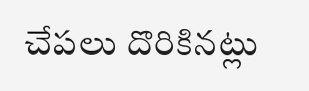చేపలు దొరికినట్లు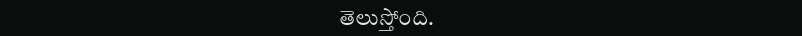తెలుస్తోంది.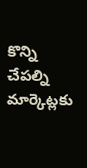కొన్ని చేపల్ని మార్కెట్లకు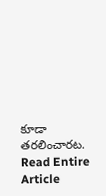కూడా తరలించారట.
Read Entire Article